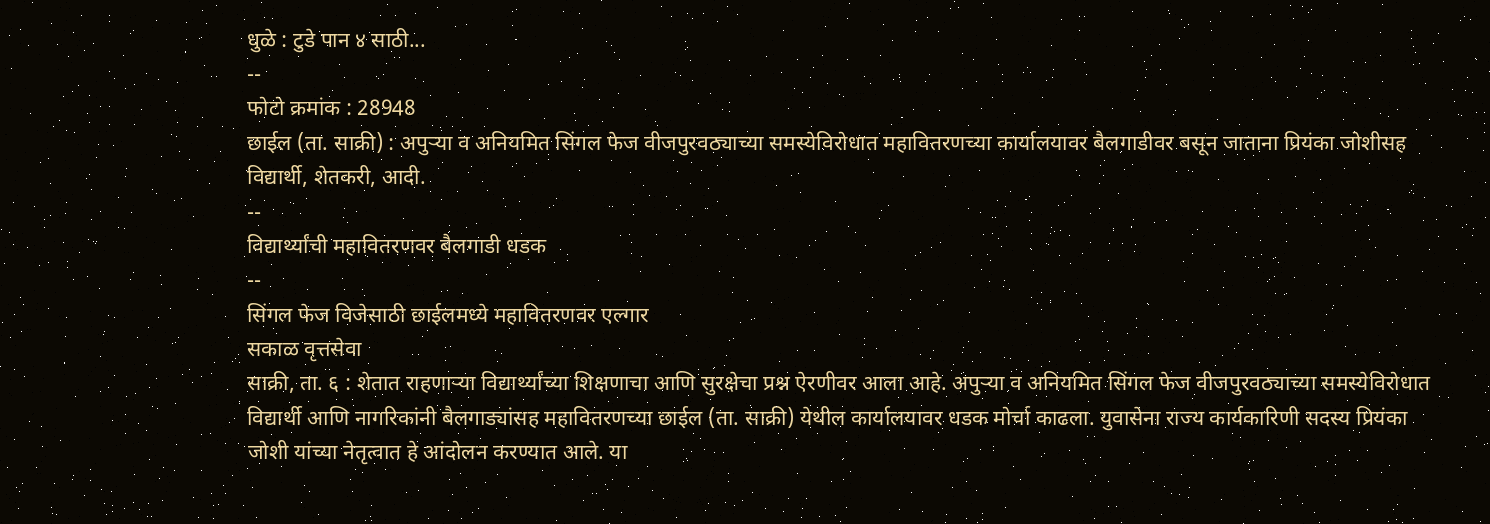धुळे : टुडे पान ४ साठी...
--
फोटो क्रमांक : 28948
छाईल (ता. साक्री) : अपुऱ्या व अनियमित सिंगल फेज वीजपुरवठ्याच्या समस्येविरोधात महावितरणच्या कार्यालयावर बैलगाडीवर बसून जाताना प्रियंका जोशीसह विद्यार्थी, शेतकरी, आदी.
--
विद्यार्थ्यांची महावितरणवर बैलगाडी धडक
--
सिंगल फेज विजेसाठी छाईलमध्ये महावितरणवर एल्गार
सकाळ वृत्तसेवा
साक्री, ता. ६ : शेतात राहणाऱ्या विद्यार्थ्यांच्या शिक्षणाचा आणि सुरक्षेचा प्रश्न ऐरणीवर आला आहे. अपुऱ्या व अनियमित सिंगल फेज वीजपुरवठ्याच्या समस्येविरोधात विद्यार्थी आणि नागरिकांनी बैलगाड्यांसह महावितरणच्या छाईल (ता. साक्री) येथील कार्यालयावर धडक मोर्चा काढला. युवासेना राज्य कार्यकारिणी सदस्य प्रियंका जोशी यांच्या नेतृत्वात हे आंदोलन करण्यात आले. या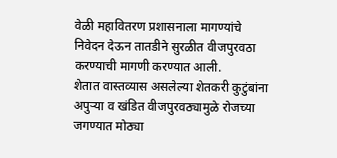वेळी महावितरण प्रशासनाला मागण्यांचे निवेदन देऊन तातडीने सुरळीत वीजपुरवठा करण्याची मागणी करण्यात आली.
शेतात वास्तव्यास असलेल्या शेतकरी कुटुंबांना अपुऱ्या व खंडित वीजपुरवठ्यामुळे रोजच्या जगण्यात मोठ्या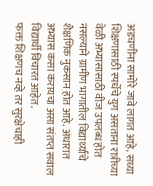अडचणींना सामोरे जावे लागत आहे. सध्या शिक्षणासाठी स्पर्धेचे युग असताना रात्रीच्या वेळी अभ्यासासाठी वीज उपलब्ध होत नसल्याने ग्रामीण भागातील विद्यार्थ्यांचे शैक्षणिक नुकसान होत आहे. अंधारात अभ्यास कसा करायचा असा संतप्त सवाल विद्यार्थी विचारत आहेत.
फक्त शिक्षणच नव्हे तर सुरक्षेचाही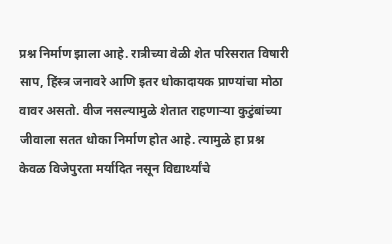प्रश्न निर्माण झाला आहे. रात्रीच्या वेळी शेत परिसरात विषारी साप, हिंस्त्र जनावरे आणि इतर धोकादायक प्राण्यांचा मोठा वावर असतो. वीज नसल्यामुळे शेतात राहणाऱ्या कुटुंबांच्या जीवाला सतत धोका निर्माण होत आहे. त्यामुळे हा प्रश्न केवळ विजेपुरता मर्यादित नसून विद्यार्थ्यांचे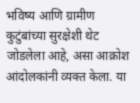भविष्य आणि ग्रामीण कुटुंबांच्या सुरक्षेशी थेट जोडलेला आहे, असा आक्रोश आंदोलकांनी व्यक्त केला. या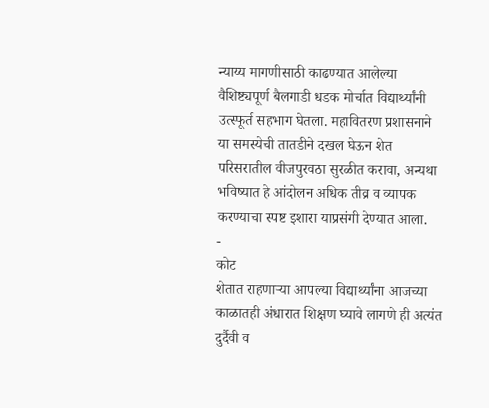न्याय्य मागणीसाठी काढण्यात आलेल्या वैशिष्ट्यपूर्ण बैलगाडी धडक मोर्चात विद्यार्थ्यांनी उत्स्फूर्त सहभाग घेतला. महावितरण प्रशासनाने या समस्येची तातडीने दखल घेऊन शेत परिसरातील वीजपुरवठा सुरळीत करावा, अन्यथा भविष्यात हे आंदोलन अधिक तीव्र व व्यापक करण्याचा स्पष्ट इशारा याप्रसंगी देण्यात आला.
-
कोट
शेतात राहणाऱ्या आपल्या विद्यार्थ्यांना आजच्या काळातही अंधारात शिक्षण घ्यावे लागणे ही अत्यंत दुर्दैवी व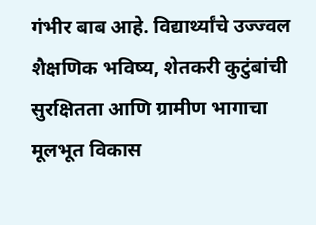गंभीर बाब आहे. विद्यार्थ्यांचे उज्ज्वल शैक्षणिक भविष्य, शेतकरी कुटुंबांची सुरक्षितता आणि ग्रामीण भागाचा मूलभूत विकास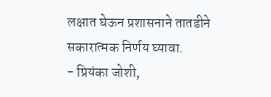लक्षात घेऊन प्रशासनाने तातडीने सकारात्मक निर्णय घ्यावा.
- प्रियंका जोशी,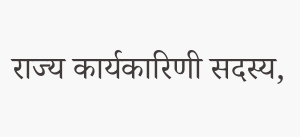राज्य कार्यकारिणी सदस्य,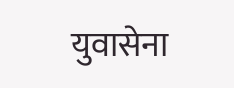युवासेना